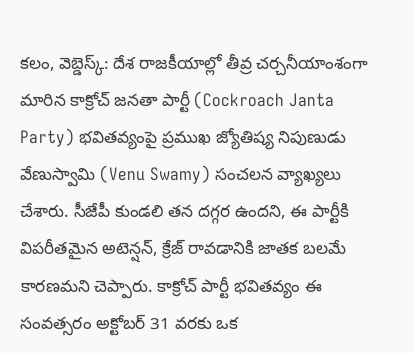కలం, వెబ్డెస్క్: దేశ రాజకీయాల్లో తీవ్ర చర్చనీయాంశంగా మారిన కాక్రోచ్ జనతా పార్టీ (Cockroach Janta Party) భవితవ్యంపై ప్రముఖ జ్యోతిష్య నిపుణుడు వేణుస్వామి (Venu Swamy) సంచలన వ్యాఖ్యలు చేశారు. సీజేపీ కుండలి తన దగ్గర ఉందని, ఈ పార్టీకి విపరీతమైన అటెన్షన్, క్రేజ్ రావడానికి జాతక బలమే కారణమని చెప్పారు. కాక్రోచ్ పార్టీ భవితవ్యం ఈ సంవత్సరం అక్టోబర్ 31 వరకు ఒక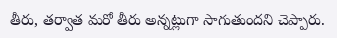తీరు, తర్వాత మరో తీరు అన్నట్లుగా సాగుతుందని చెప్పారు.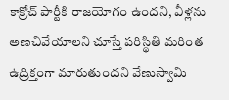కాక్రోచ్ పార్టీకి రాజయోగం ఉందని, వీళ్లను అణచివేయాలని చూస్తే పరిస్థితి మరింత ఉద్రిక్తంగా మారుతుందని వేణుస్వామి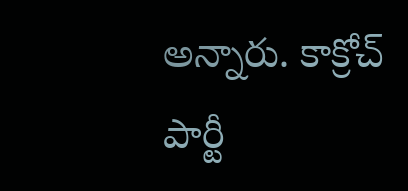అన్నారు. కాక్రోచ్ పార్టీ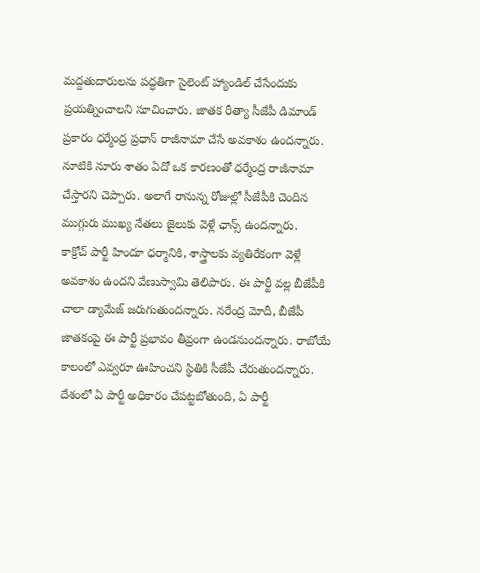మద్దతుదారులను పద్ధతిగా సైలెంట్ హ్యాండిల్ చేసేందుకు ప్రయత్నించాలని సూచించారు. జాతక రీత్యా సీజేపీ డిమాండ్ ప్రకారం ధర్మేంద్ర ప్రధాన్ రాజీనామా చేసే అవకాశం ఉందన్నారు. నూటికి నూరు శాతం ఏదో ఒక కారణంతో ధర్మేంద్ర రాజీనామా చేస్తారని చెప్పారు. అలాగే రానున్న రోజుల్లో సీజేపీకి చెందిన ముగ్గురు ముఖ్య నేతలు జైలుకు వెళ్లే ఛాన్స్ ఉందన్నారు.
కాక్రోచ్ పార్టీ హిందూ ధర్మానికి, శాస్త్రాలకు వ్యతిరేకంగా వెళ్లే అవకాశం ఉందని వేణుస్వామి తెలిపారు. ఈ పార్టీ వల్ల బీజేపీకి చాలా డ్యామేజ్ జరుగుతుందన్నారు. నరేంద్ర మోదీ, బీజేపీ జాతకంపై ఈ పార్టీ ప్రభావం తీవ్రంగా ఉండనుందన్నారు. రాబోయే కాలంలో ఎవ్వరూ ఊహించని స్థితికి సీజేపీ చేరుతుందన్నారు. దేశంలో ఏ పార్టీ అధికారం చేపట్టబోతుంది, ఏ పార్టీ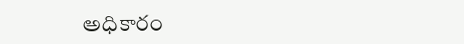అధికారం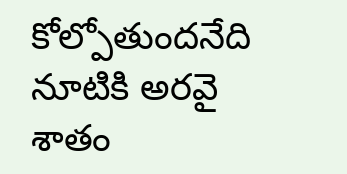కోల్పోతుందనేది నూటికి అరవై శాతం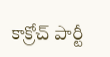కాక్రోచ్ పార్టీ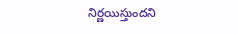నిర్ణయిస్తుందని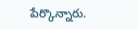పేర్కొన్నారు.